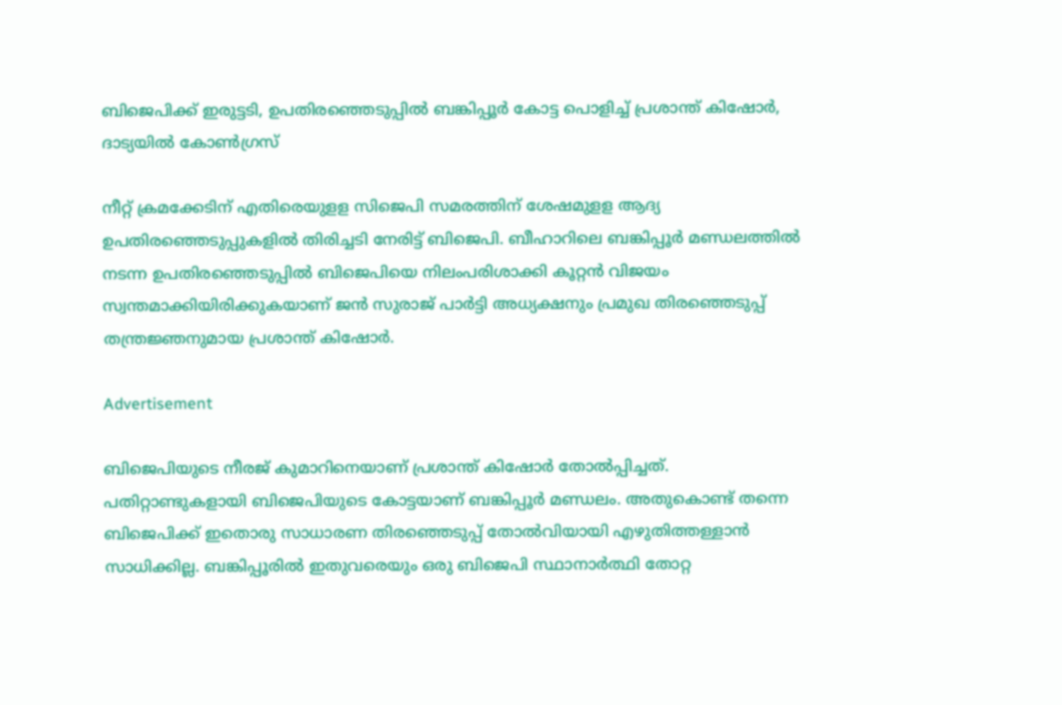ബിജെപിക്ക് ഇരുട്ടടി, ഉപതിരഞ്ഞെടുപ്പിൽ ബങ്കിപ്പൂർ കോട്ട പൊളിച്ച് പ്രശാന്ത് കിഷോര്‍, ദാട്യയിൽ കോൺഗ്രസ്

നീറ്റ് ക്രമക്കേടിന് എതിരെയുളള സിജെപി സമരത്തിന് ശേഷമുളള ആദ്യ ഉപതിരഞ്ഞെടുപ്പുകളില്‍ തിരിച്ചടി നേരിട്ട് ബിജെപി. ബീഹാറിലെ ബങ്കിപ്പൂര്‍ മണ്ഡലത്തില്‍ നടന്ന ഉപതിരഞ്ഞെടുപ്പില്‍ ബിജെപിയെ നിലംപരിശാക്കി കൂറ്റന്‍ വിജയം സ്വന്തമാക്കിയിരിക്കുകയാണ് ജന്‍ സുരാജ് പാര്‍ട്ടി അധ്യക്ഷനും പ്രമുഖ തിരഞ്ഞെടുപ്പ് തന്ത്രജ്ഞനുമായ പ്രശാന്ത് കിഷോര്‍.

Advertisement

ബിജെപിയുടെ നീരജ് കുമാറിനെയാണ് പ്രശാന്ത് കിഷോര്‍ തോല്‍പ്പിച്ചത്. പതിറ്റാണ്ടുകളായി ബിജെപിയുടെ കോട്ടയാണ് ബങ്കിപ്പൂര്‍ മണ്ഡലം. അതുകൊണ്ട് തന്നെ ബിജെപിക്ക് ഇതൊരു സാധാരണ തിരഞ്ഞെടുപ്പ് തോല്‍വിയായി എഴുതിത്തള്ളാന്‍ സാധിക്കില്ല. ബങ്കിപ്പൂരില്‍ ഇതുവരെയും ഒരു ബിജെപി സ്ഥാനാര്‍ത്ഥി തോറ്റ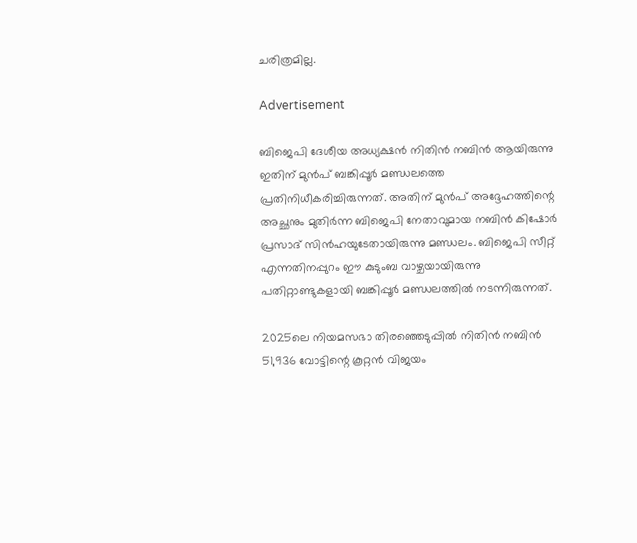ചരിത്രമില്ല.

Advertisement

ബിജെപി ദേശീയ അധ്യക്ഷന്‍ നിതിന്‍ നബിന്‍ ആയിരുന്നു ഇതിന് മുന്‍പ് ബങ്കിപ്പൂര്‍ മണ്ഡലത്തെ പ്രതിനിധീകരിച്ചിരുന്നത്. അതിന് മുന്‍പ് അദ്ദേഹത്തിന്റെ അച്ഛനും മുതിര്‍ന്ന ബിജെപി നേതാവുമായ നബിന്‍ കിഷോര്‍ പ്രസാദ് സിന്‍ഹയുടേതായിരുന്നു മണ്ഡലം. ബിജെപി സീറ്റ് എന്നതിനപ്പുറം ഈ കുടുംബ വാഴ്ചയായിരുന്നു പതിറ്റാണ്ടുകളായി ബങ്കിപ്പൂര്‍ മണ്ഡലത്തില്‍ നടന്നിരുന്നത്.

2025ലെ നിയമസഭാ തിരഞ്ഞെടുപ്പില്‍ നിതിന്‍ നബിന്‍ 51,936 വോട്ടിന്റെ കൂറ്റന്‍ വിജയം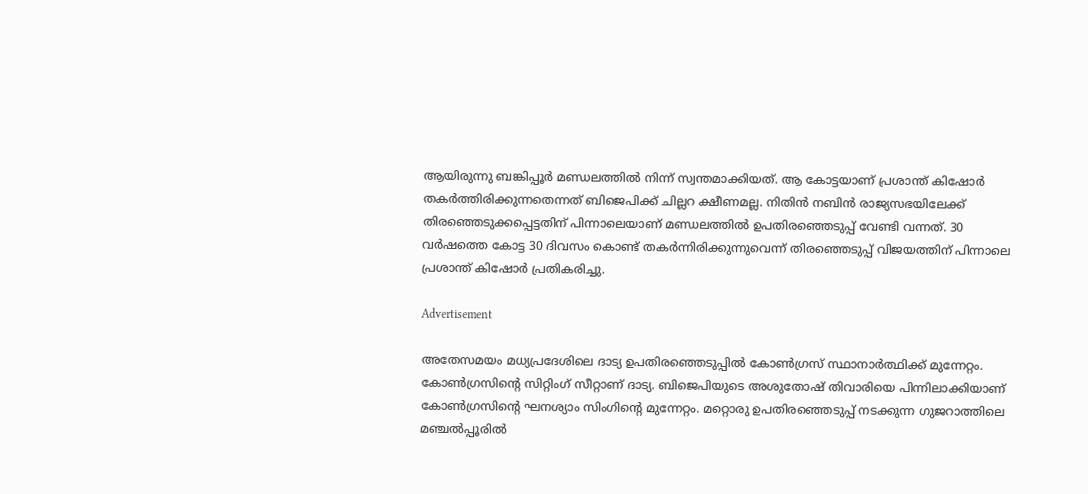ആയിരുന്നു ബങ്കിപ്പൂര്‍ മണ്ഡലത്തില്‍ നിന്ന് സ്വന്തമാക്കിയത്. ആ കോട്ടയാണ് പ്രശാന്ത് കിഷോര്‍ തകര്‍ത്തിരിക്കുന്നതെന്നത് ബിജെപിക്ക് ചില്ലറ ക്ഷീണമല്ല. നിതിന്‍ നബിന്‍ രാജ്യസഭയിലേക്ക് തിരഞ്ഞെടുക്കപ്പെട്ടതിന് പിന്നാലെയാണ് മണ്ഡലത്തില്‍ ഉപതിരഞ്ഞെടുപ്പ് വേണ്ടി വന്നത്. 30 വര്‍ഷത്തെ കോട്ട 30 ദിവസം കൊണ്ട് തകര്‍ന്നിരിക്കുന്നുവെന്ന് തിരഞ്ഞെടുപ്പ് വിജയത്തിന് പിന്നാലെ പ്രശാന്ത് കിഷോര്‍ പ്രതികരിച്ചു.

Advertisement

അതേസമയം മധ്യപ്രദേശിലെ ദാട്യ ഉപതിരഞ്ഞെടുപ്പില്‍ കോണ്‍ഗ്രസ് സ്ഥാനാര്‍ത്ഥിക്ക് മുന്നേറ്റം. കോണ്‍ഗ്രസിന്റെ സിറ്റിംഗ് സീറ്റാണ് ദാട്യ. ബിജെപിയുടെ അശുതോഷ് തിവാരിയെ പിന്നിലാക്കിയാണ് കോണ്‍ഗ്രസിന്റെ ഘനശ്യാം സിംഗിന്റെ മുന്നേറ്റം. മറ്റൊരു ഉപതിരഞ്ഞെടുപ്പ് നടക്കുന്ന ഗുജറാത്തിലെ മഞ്ചല്‍പ്പൂരില്‍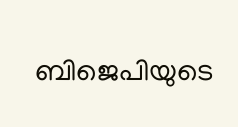ബിജെപിയുടെ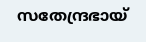സതേന്ദ്രഭായ്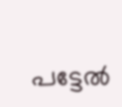പട്ടേല്‍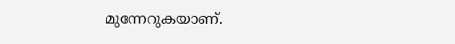മുന്നേറുകയാണ്.